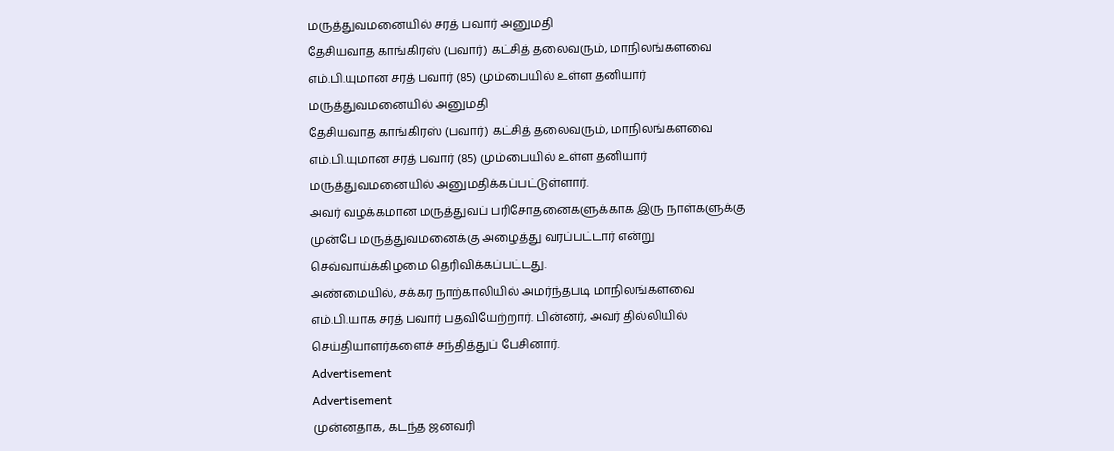மருத்துவமனையில் சரத் பவார் அனுமதி
தேசியவாத காங்கிரஸ் (பவார்) கட்சித் தலைவரும், மாநிலங்களவை எம்.பி.யுமான சரத் பவார் (85) மும்பையில் உள்ள தனியார் மருத்துவமனையில் அனுமதி
தேசியவாத காங்கிரஸ் (பவார்) கட்சித் தலைவரும், மாநிலங்களவை எம்.பி.யுமான சரத் பவார் (85) மும்பையில் உள்ள தனியார் மருத்துவமனையில் அனுமதிக்கப்பட்டுள்ளார்.
அவர் வழக்கமான மருத்துவப் பரிசோதனைகளுக்காக இரு நாள்களுக்கு முன்பே மருத்துவமனைக்கு அழைத்து வரப்பட்டார் என்று செவ்வாய்க்கிழமை தெரிவிக்கப்பட்டது.
அண்மையில், சக்கர நாற்காலியில் அமர்ந்தபடி மாநிலங்களவை எம்.பி.யாக சரத் பவார் பதவியேற்றார். பின்னர், அவர் தில்லியில் செய்தியாளர்களைச் சந்தித்துப் பேசினார்.
Advertisement
Advertisement
முன்னதாக, கடந்த ஜனவரி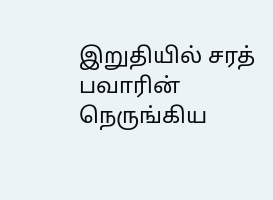இறுதியில் சரத் பவாரின் நெருங்கிய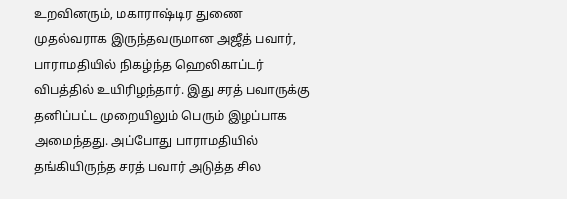உறவினரும், மகாராஷ்டிர துணை முதல்வராக இருந்தவருமான அஜீத் பவார், பாராமதியில் நிகழ்ந்த ஹெலிகாப்டர் விபத்தில் உயிரிழந்தார். இது சரத் பவாருக்கு தனிப்பட்ட முறையிலும் பெரும் இழப்பாக அமைந்தது. அப்போது பாராமதியில் தங்கியிருந்த சரத் பவார் அடுத்த சில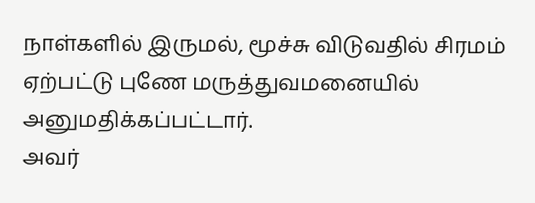நாள்களில் இருமல், மூச்சு விடுவதில் சிரமம் ஏற்பட்டு புணே மருத்துவமனையில் அனுமதிக்கப்பட்டார்.
அவர்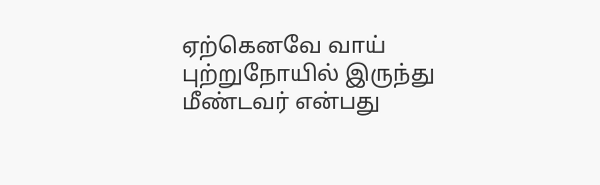ஏற்கெனவே வாய் புற்றுநோயில் இருந்து மீண்டவர் என்பது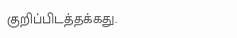குறிப்பிடத்தக்கது.